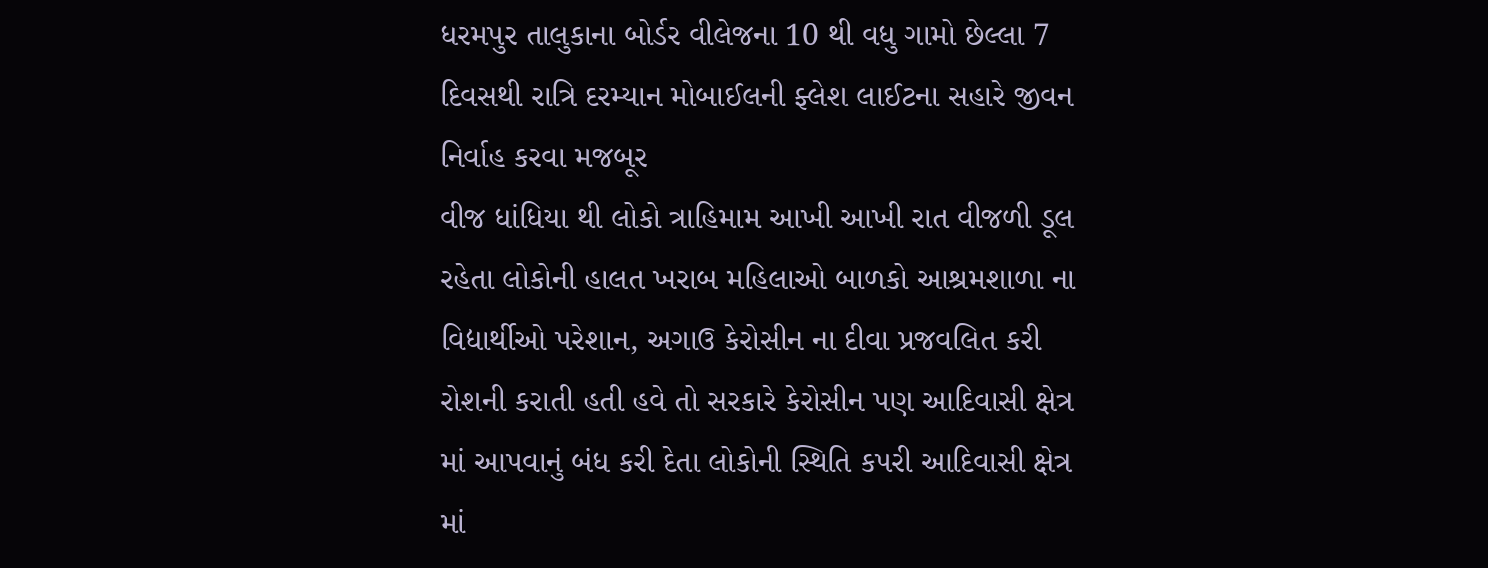ધરમપુર તાલુકાના બોર્ડર વીલેજના 10 થી વધુ ગામો છેલ્લા 7 દિવસથી રાત્રિ દરમ્યાન મોબાઈલની ફ્લેશ લાઈટના સહારે જીવન નિર્વાહ કરવા મજબૂર
વીજ ધાંધિયા થી લોકો ત્રાહિમામ આખી આખી રાત વીજળી ડૂલ રહેતા લોકોની હાલત ખરાબ મહિલાઓ બાળકો આશ્રમશાળા ના વિદ્યાર્થીઓ પરેશાન, અગાઉ કેરોસીન ના દીવા પ્રજવલિત કરી રોશની કરાતી હતી હવે તો સરકારે કેરોસીન પણ આદિવાસી ક્ષેત્ર માં આપવાનું બંધ કરી દેતા લોકોની સ્થિતિ કપરી આદિવાસી ક્ષેત્ર માં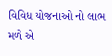વિવિધ યોજનાઓ નો લાભ મળે એ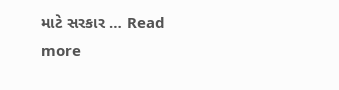માટે સરકાર … Read more